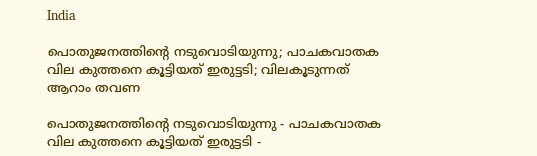India

പൊതുജനത്തിന്റെ നടുവൊടിയുന്നു; പാചകവാതക വില കുത്തനെ കൂട്ടിയത് ഇരുട്ടടി; വിലകൂടുന്നത് ആറാം തവണ

പൊതുജനത്തിന്റെ നടുവൊടിയുന്നു - പാചകവാതക വില കുത്തനെ കൂട്ടിയത് ഇരുട്ടടി -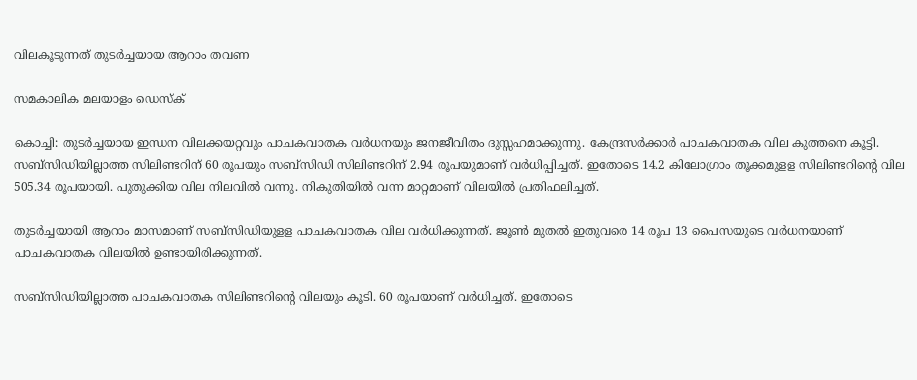വിലകൂടുന്നത് തുടര്‍ച്ചയായ ആറാം തവണ

സമകാലിക മലയാളം ഡെസ്ക്

കൊച്ചി: തുടര്‍ച്ചയായ ഇന്ധന വിലക്കയറ്റവും പാചകവാതക വര്‍ധനയും ജനജീവിതം ദുസ്സഹമാക്കുന്നു. കേന്ദ്രസര്‍ക്കാര്‍ പാചകവാതക വില കുത്തനെ കൂട്ടി. സബ്‌സിഡിയില്ലാത്ത സിലിണ്ടറിന് 60 രൂപയും സബ്‌സിഡി സിലിണ്ടറിന് 2.94 രൂപയുമാണ് വര്‍ധിപ്പിച്ചത്. ഇതോടെ 14.2 കിലോഗ്രാം തൂക്കമുളള സിലിണ്ടറിന്റെ വില 505.34 രൂപയായി. പുതുക്കിയ വില നിലവില്‍ വന്നു. നികുതിയില്‍ വന്ന മാറ്റമാണ് വിലയില്‍ പ്രതിഫലിച്ചത്.

തുടര്‍ച്ചയായി ആറാം മാസമാണ് സബ്‌സിഡിയുളള പാചകവാതക വില വര്‍ധിക്കുന്നത്. ജൂണ്‍ മുതല്‍ ഇതുവരെ 14 രൂപ 13 പൈസയുടെ വര്‍ധനയാണ് പാചകവാതക വിലയില്‍ ഉണ്ടായിരിക്കുന്നത്.

സബ്‌സിഡിയില്ലാത്ത പാചകവാതക സിലിണ്ടറിന്റെ വിലയും കൂടി. 60 രൂപയാണ് വര്‍ധിച്ചത്. ഇതോടെ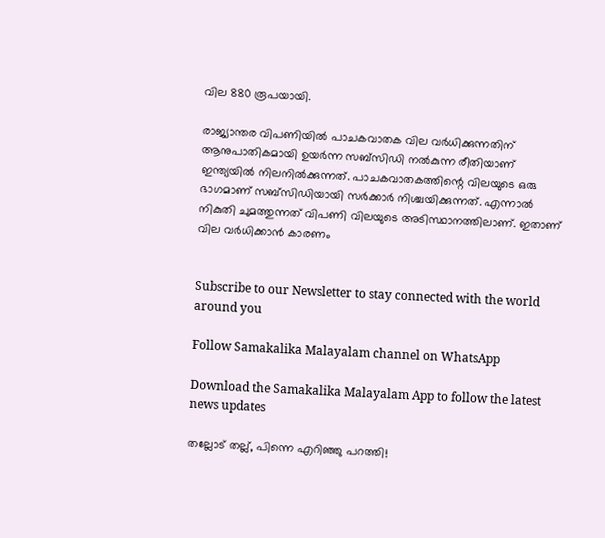വില 880 രൂപയായി.

രാജ്യാന്തര വിപണിയില്‍ പാചകവാതക വില വര്‍ധിക്കുന്നതിന് ആനുപാതികമായി ഉയര്‍ന്ന സബ്‌സിഡി നല്‍കുന്ന രീതിയാണ് ഇന്ത്യയില്‍ നിലനില്‍ക്കുന്നത്. പാചകവാതകത്തിന്റെ വിലയുടെ ഒരു ഭാഗമാണ് സബ്‌സിഡിയായി സര്‍ക്കാര്‍ നിശ്ചയിക്കുന്നത്. എന്നാല്‍ നികുതി ചുമത്തുന്നത് വിപണി വിലയുടെ അടിസ്ഥാനത്തിലാണ്. ഇതാണ് വില വര്‍ധിക്കാന്‍ കാരണം


Subscribe to our Newsletter to stay connected with the world around you

Follow Samakalika Malayalam channel on WhatsApp

Download the Samakalika Malayalam App to follow the latest news updates

തല്ലോട് തല്ല്, പിന്നെ എറിഞ്ഞു പറത്തി!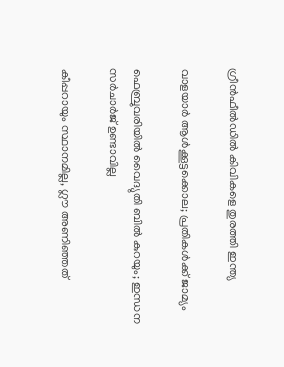ഗ്രീന്‍ഫീല്‍ഡില്‍ കിവികളെ തുരത്തി ഇന്ത്യ

വാളയാര്‍ ആള്‍ക്കൂട്ടക്കൊല; പ്രതികള്‍ക്ക് ജാമ്യം

ഫെബ്രുവരിയില്‍ വൈദ്യുതി ബില്‍ കുറയും; ഇന്ധന സര്‍ചാര്‍ജ് ഉണ്ടാവില്ല

കീപ്പറായും സ്ഥാനമില്ല, ഗ്ലൗ അണിഞ്ഞത്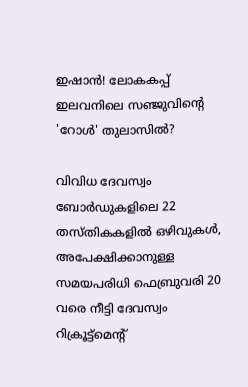ഇഷാൻ! ലോകകപ്പ് ഇലവനിലെ സഞ്ജുവിന്റെ 'റോൾ' തുലാസിൽ?

വിവിധ ദേവസ്വം ബോർഡുകളിലെ 22 തസ്തികകളിൽ ഒഴിവുകൾ, അപേക്ഷിക്കാനുള്ള സമയപരിധി ഫെബ്രുവരി 20 വരെ നീട്ടി ദേവസ്വം റിക്രൂട്ട്മെന്റ്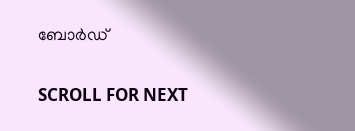ബോർഡ്

SCROLL FOR NEXT